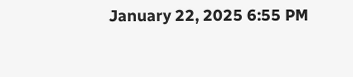January 22, 2025 6:55 PM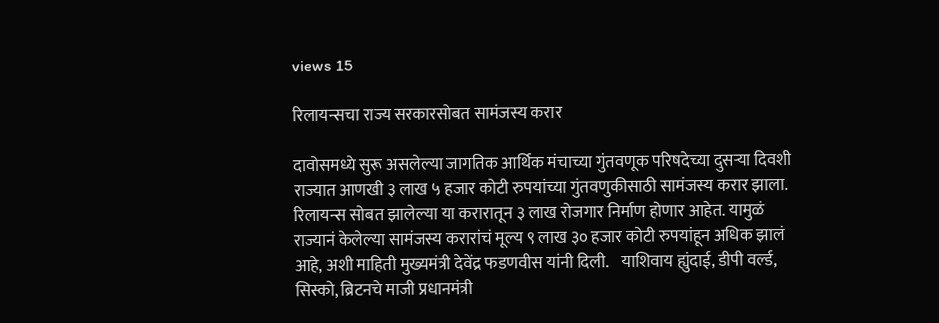views 15

रिलायन्सचा राज्य सरकारसोबत सामंजस्य करार

दावोसमध्ये सुरू असलेल्या जागतिक आर्थिक मंचाच्या गुंतवणूक परिषदेच्या दुसऱ्या दिवशी राज्यात आणखी ३ लाख ५ हजार कोटी रुपयांच्या गुंतवणुकीसाठी सामंजस्य करार झाला. रिलायन्स सोबत झालेल्या या करारातून ३ लाख रोजगार निर्माण होणार आहेत. यामुळं राज्यानं केलेल्या सामंजस्य करारांचं मूल्य ९ लाख ३० हजार कोटी रुपयांहून अधिक झालं आहे, अशी माहिती मुख्यमंत्री देवेंद्र फडणवीस यांनी दिली.    याशिवाय ह्युंदाई, डीपी वर्ल्ड, सिस्को, ब्रिटनचे माजी प्रधानमंत्री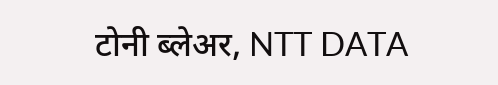टोनी ब्लेअर, NTT DATA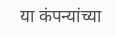या कंपन्यांच्या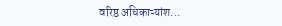वरिष्ठ अधिकाऱ्यांश...